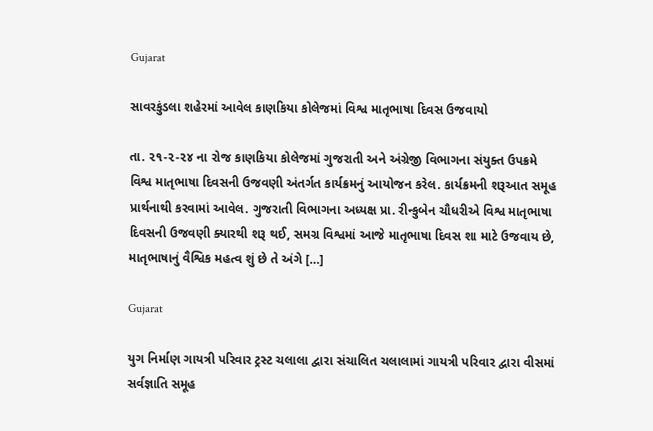Gujarat

સાવરકુંડલા શહેરમાં આવેલ કાણકિયા કોલેજમાં વિશ્વ માતૃભાષા દિવસ ઉજવાયો

તા. ૨૧-૨-૨૪ ના રોજ કાણકિયા કોલેજમાં ગુજરાતી અને અંગ્રેજી વિભાગના સંયુક્ત ઉપક્રમે વિશ્વ માતૃભાષા દિવસની ઉજવણી અંતર્ગત કાર્યક્રમનું આયોજન કરેલ. કાર્યક્રમની શરૂઆત સમૂહ પ્રાર્થનાથી કરવામાં આવેલ. ગુજરાતી વિભાગના અધ્યક્ષ પ્રા. રીન્કુબેન ચૌધરીએ વિશ્વ માતૃભાષા દિવસની ઉજવણી ક્યારથી શરૂ થઈ, સમગ્ર વિશ્વમાં આજે માતૃભાષા દિવસ શા માટે ઉજવાય છે, માતૃભાષાનું વૈશ્વિક મહત્વ શું છે તે અંગે […]

Gujarat

યુગ નિર્માણ ગાયત્રી પરિવાર ટ્રસ્ટ ચલાલા દ્વારા સંચાલિત ચલાલામાં ગાયત્રી પરિવાર દ્વારા વીસમાં સર્વજ્ઞાતિ સમૂહ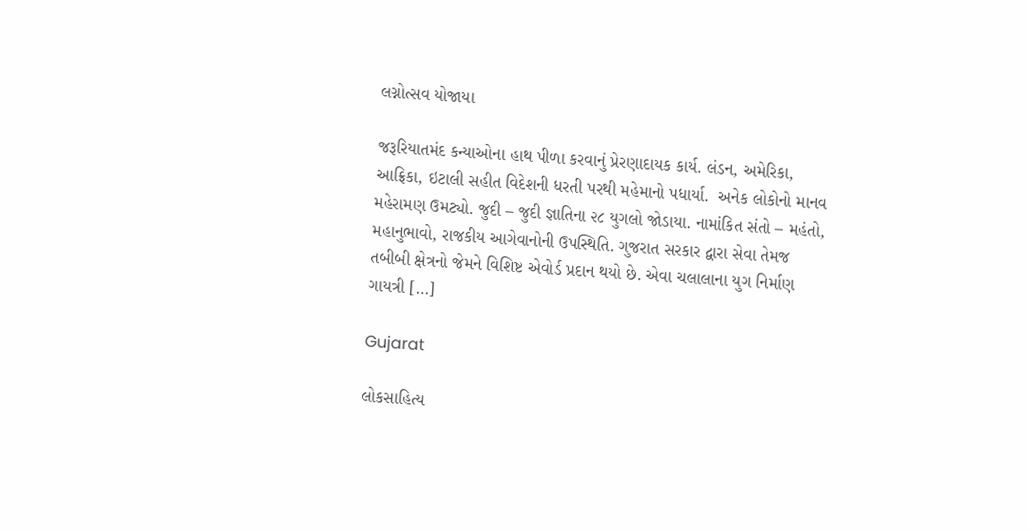લગ્નોત્સવ યોજાયા

જરૂરિયાતમંદ કન્યાઓના હાથ પીળા કરવાનું પ્રેરણાદાયક કાર્ય. લંડન, અમેરિકા, આફ્રિકા, ઇટાલી સહીત વિદેશની ધરતી પરથી મહેમાનો પધાર્યા.  અનેક લોકોનો માનવ મહેરામણ ઉમટ્યો. જુદી – જુદી જ્ઞાતિના ૨૮ યુગલો જોડાયા. નામાંકિત સંતો – મહંતો, મહાનુભાવો, રાજકીય આગેવાનોની ઉપસ્થિતિ. ગુજરાત સરકાર દ્વારા સેવા તેમજ તબીબી ક્ષેત્રનો જેમને વિશિષ્ટ એવોર્ડ પ્રદાન થયો છે. એવા ચલાલાના યુગ નિર્માણ ગાયત્રી […]

Gujarat

લોકસાહિત્ય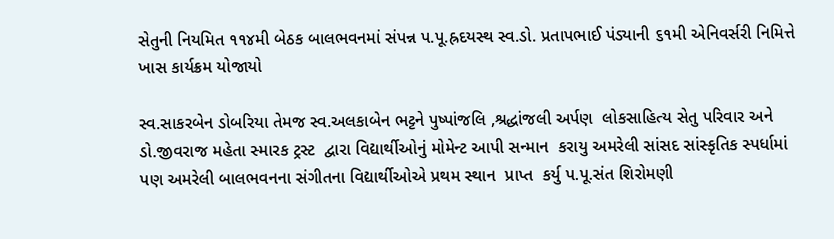સેતુની નિયમિત ૧૧૪મી બેઠક બાલભવનમાં સંપન્ન પ.પૂ.હ્રદયસ્થ સ્વ.ડો. પ્રતાપભાઈ પંડ્યાની ૬૧મી એનિવર્સરી નિમિત્તે ખાસ કાર્યક્રમ યોજાયો

સ્વ.સાકરબેન ડોબરિયા તેમજ સ્વ.અલકાબેન ભટ્ટને પુષ્પાંજલિ ,શ્રદ્ધાંજલી અર્પણ  લોકસાહિત્ય સેતુ પરિવાર અને ડો.જીવરાજ મહેતા સ્મારક ટ્રસ્ટ  દ્વારા વિદ્યાર્થીઓનું મોમેન્ટ આપી સન્માન  કરાયુ અમરેલી સાંસદ સાંસ્કૃતિક સ્પર્ધામાં પણ અમરેલી બાલભવનના સંગીતના વિદ્યાર્થીઓએ પ્રથમ સ્થાન  પ્રાપ્ત  કર્યુ પ.પૂ.સંત શિરોમણી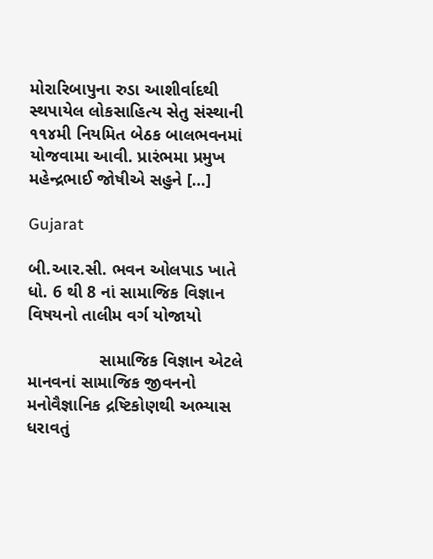મોરારિબાપુના રુડા આશીર્વાદથી સ્થપાયેલ લોકસાહિત્ય સેતુ સંસ્થાની ૧૧૪મી નિયમિત બેઠક બાલભવનમાં યોજવામા આવી. પ્રારંભમા પ્રમુખ મહેન્દ્રભાઈ જોષીએ સહુને […]

Gujarat

બી.આર.સી. ભવન ઓલપાડ ખાતે ધો. 6 થી 8 નાં સામાજિક વિજ્ઞાન વિષયનો તાલીમ વર્ગ યોજાયો

               સામાજિક વિજ્ઞાન એટલે માનવનાં સામાજિક જીવનનો મનોવૈજ્ઞાનિક દ્રષ્ટિકોણથી અભ્યાસ ધરાવતું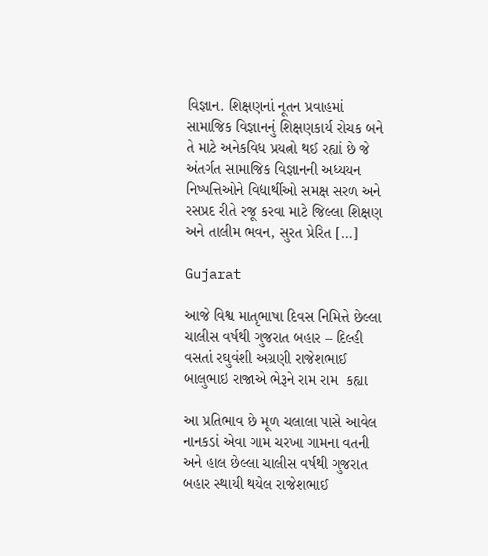વિજ્ઞાન. શિક્ષણનાં નૂતન પ્રવાહમાં સામાજિક વિજ્ઞાનનું શિક્ષણકાર્ય રોચક બને તે માટે અનેકવિધ પ્રયત્નો થઈ રહ્યાં છે જે અંતર્ગત સામાજિક વિજ્ઞાનની અધ્યયન નિષ્પત્તિઓને વિદ્યાર્થીઓ સમક્ષ સરળ અને રસપ્રદ રીતે રજૂ કરવા માટે જિલ્લા શિક્ષણ અને તાલીમ ભવન, સુરત પ્રેરિત […]

Gujarat

આજે વિશ્વ માતૃભાષા દિવસ નિમિત્તે છેલ્લા ચાલીસ વર્ષથી ગુજરાત બહાર – દિલ્હી વસતાં રઘુવંશી અગ્રણી રાજેશભાઈ બાલુભાઇ રાજાએ ભેરૂને રામ રામ  કહ્યા

આ પ્રતિભાવ છે મૂળ ચલાલા પાસે આવેલ નાનકડાં એવા ગામ ચરખા ગામના વતની અને હાલ છેલ્લા ચાલીસ વર્ષથી ગુજરાત બહાર સ્થાયી થયેલ રાજેશભાઈ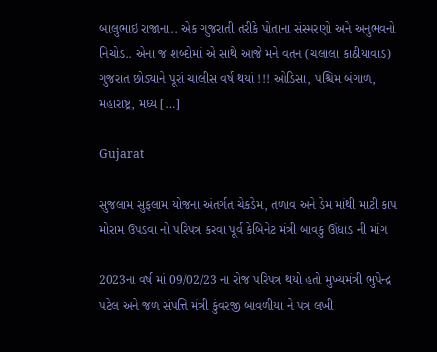બાલુભાઇ રાજાના.. એક ગુજરાતી તરીકે પોતાના સંસ્મરણો અને અનુભવનો નિચોડ.. એના જ શબ્દોમાં એ સાથે આજે મને વતન (ચલાલા કાઠીયાવાડ) ગુજરાત છોડ્યાને પૂરાં ચાલીસ વર્ષ થયાં !!! ઓડિસા, પશ્ચિમ બંગાળ, મહારાષ્ટ્ર, મધ્ય […]

Gujarat

સુજલામ સુફલામ યોજના અંતર્ગત ચેકડેમ, તળાવ અને ડેમ માંથી માટી કાપ મોરામ ઉપડવા નો પરિપત્ર કરવા પૂર્વ કેબિનેટ મંત્રી બાવકુ ઊંધાડ ની માંગ

2023ના વર્ષ માં 09/02/23 ના રોજ પરિપત્ર થયો હતો મુખ્યમંત્રી ભુપેન્દ્ર પટેલ અને જળ સંપત્તિ મંત્રી કુંવરજી બાવળીયા ને પત્ર લખી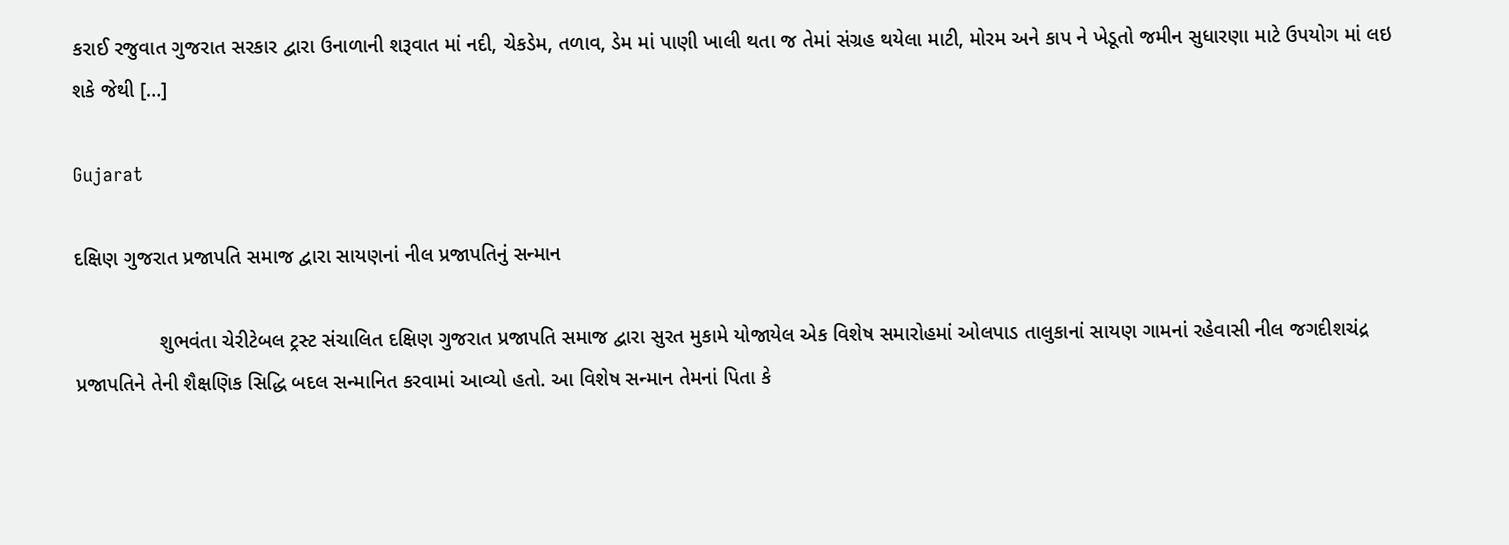કરાઈ રજુવાત ગુજરાત સરકાર દ્વારા ઉનાળાની શરૂવાત માં નદી, ચેકડેમ, તળાવ, ડેમ માં પાણી ખાલી થતા જ તેમાં સંગ્રહ થયેલા માટી, મોરમ અને કાપ ને ખેડૂતો જમીન સુધારણા માટે ઉપયોગ માં લઇ શકે જેથી […]

Gujarat

દક્ષિણ ગુજરાત પ્રજાપતિ સમાજ દ્વારા સાયણનાં નીલ પ્રજાપતિનું સન્માન

               શુભવંતા ચેરીટેબલ ટ્રસ્ટ સંચાલિત દક્ષિણ ગુજરાત પ્રજાપતિ સમાજ દ્વારા સુરત મુકામે યોજાયેલ એક વિશેષ સમારોહમાં ઓલપાડ તાલુકાનાં સાયણ ગામનાં રહેવાસી નીલ જગદીશચંદ્ર પ્રજાપતિને તેની શૈક્ષણિક સિદ્ધિ બદલ સન્માનિત કરવામાં આવ્યો હતો. આ વિશેષ સન્માન તેમનાં પિતા કે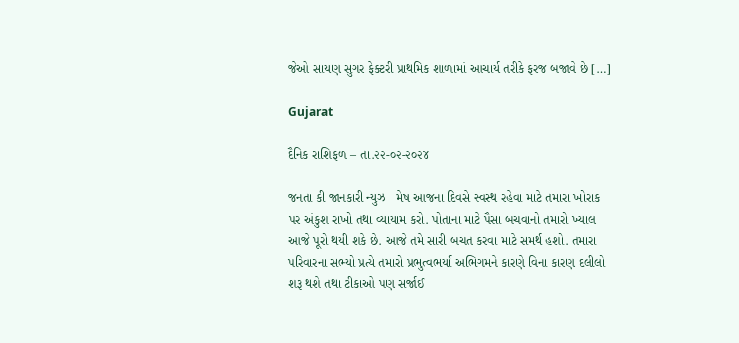જેઓ સાયણ સુગર ફેક્ટરી પ્રાથમિક શાળામાં આચાર્ય તરીકે ફરજ બજાવે છે […]

Gujarat

દૈનિક રાશિફળ – તા.૨૨-૦૨-૨૦૨૪

જનતા કી જાનકારી ન્યુઝ   મેષ આજના દિવસે સ્વસ્થ રહેવા માટે તમારા ખોરાક પર અંકુશ રાખો તથા વ્યાયામ કરો. પોતાના માટે પૈસા બચવાનો તમારો ખ્યાલ આજે પૂરો થયી શકે છે. આજે તમે સારી બચત કરવા માટે સમર્થ હશો. તમારા પરિવારના સભ્યો પ્રત્યે તમારો પ્રભુત્વભર્યા અભિગમને કારણે વિના કારણ દલીલો શરૂ થશે તથા ટીકાઓ પણ સર્જાઈ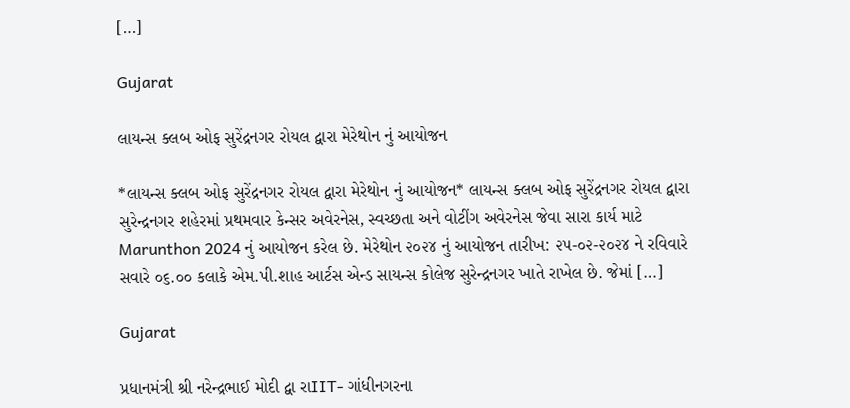[…]

Gujarat

લાયન્સ ક્લબ ઓફ સુરેંદ્રનગર રોયલ દ્વારા મેરેથોન નું આયોજન

*લાયન્સ ક્લબ ઓફ સુરેંદ્રનગર રોયલ દ્વારા મેરેથોન નું આયોજન* લાયન્સ ક્લબ ઓફ સુરેંદ્રનગર રોયલ દ્વારા સુરેન્દ્રનગર શહેરમાં પ્રથમવાર કેન્સર અવેરનેસ, સ્વચ્છતા અને વોટીંગ અવેરનેસ જેવા સારા કાર્ય માટે Marunthon 2024 નું આયોજન કરેલ છે. મેરેથોન ૨૦૨૪ નું આયોજન તારીખ: ૨૫-૦૨-૨૦૨૪ ને રવિવારે સવારે ૦૬.૦૦ કલાકે એમ.પી.શાહ આર્ટસ એન્ડ સાયન્સ કોલેજ સુરેન્દ્રનગર ખાતે રાખેલ છે. જેમાં […]

Gujarat

પ્રધાનમંત્રી શ્રી નરેન્દ્રભાઈ મોદી દ્વા રાIIT- ગાંધીનગરના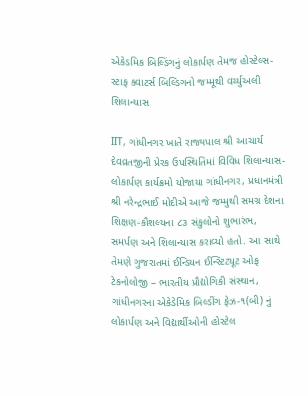એકેડમિક બિલ્ડિંગનું લોકાર્પણ તેમજ હોસ્ટેલ્સ-સ્ટાફ ક્વાટર્સ બિલ્ડિગનો જમ્મૂથી વર્ચ્યુઅલી શિલાન્યાસ

IIT, ગાંધીનગર ખાતે રાજ્યપાલ શ્રી આચાર્ય દેવવ્રતજીની પ્રેરક ઉપસ્થિતિમાં વિવિધ શિલાન્યાસ-લોકાર્પણ કાર્યક્રમો યોજાયા ગાંધીનગર, પ્રધાનમંત્રી શ્રી નરેન્દ્રભાઈ મોદીએ આજે જમ્મુથી સમગ્ર દેશના શિક્ષણ-કૌશલ્યના ૮૩ સંકુલોનો શુભારંભ, સમર્પણ અને શિલાન્યાસ કરાવ્યો હતો. આ સાથે તેમણે ગુજરાતમાં ઈન્ડિયન ઈન્સ્ટિટ્યૂટ ઓફ ટેકનોલોજી – ભારતીય પ્રૌદ્યોગિકી સંસ્થાન, ગાંધીનગરના એકેડેમિક બિલ્ડીંગ ફેઝ-૧(બી) નું લોકાર્પણ અને વિદ્યાર્થીઓની હોસ્ટેલ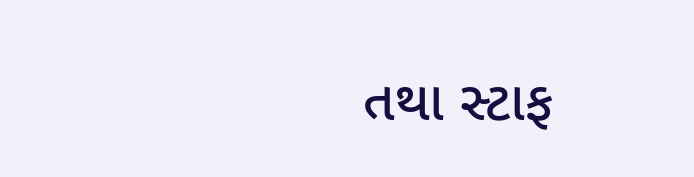તથા સ્ટાફ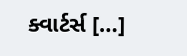ક્વાર્ટર્સ […]